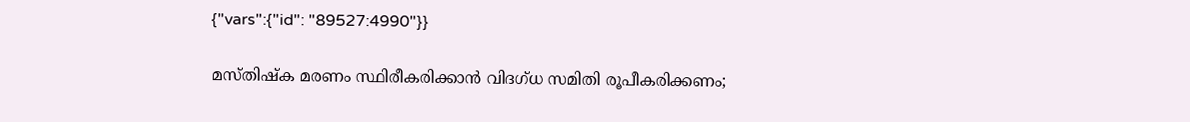{"vars":{"id": "89527:4990"}}

മസ്തിഷ്‌ക മരണം സ്ഥിരീകരിക്കാന്‍ വിദഗ്ധ സമിതി രൂപീകരിക്കണം;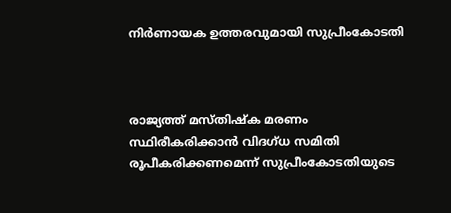നിര്‍ണായക ഉത്തരവുമായി സുപ്രീംകോടതി



രാജ്യത്ത് മസ്തിഷ്‌ക മരണം സ്ഥിരീകരിക്കാന്‍ വിദഗ്ധ സമിതി രൂപീകരിക്കണമെന്ന് സുപ്രീംകോടതിയുടെ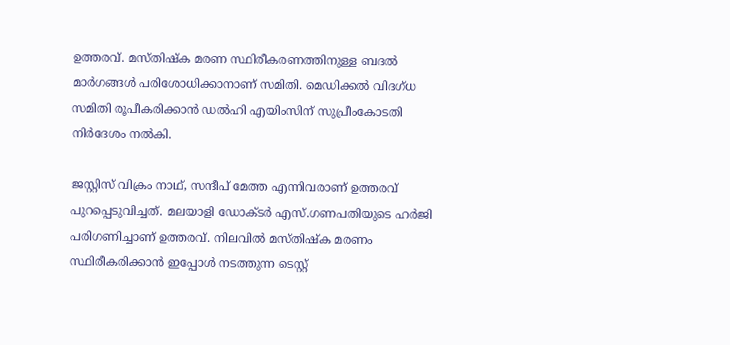ഉത്തരവ്. മസ്തിഷ്‌ക മരണ സ്ഥിരീകരണത്തിനുള്ള ബദല്‍ മാര്‍ഗങ്ങള്‍ പരിശോധിക്കാനാണ് സമിതി. മെഡിക്കല്‍ വിദഗ്ധ സമിതി രൂപീകരിക്കാന്‍ ഡല്‍ഹി എയിംസിന് സുപ്രീംകോടതി നിര്‍ദേശം നല്‍കി.

ജസ്റ്റിസ് വിക്രം നാഥ്, സന്ദീപ് മേത്ത എന്നിവരാണ് ഉത്തരവ് പുറപ്പെടുവിച്ചത്. മലയാളി ഡോക്ടര്‍ എസ്.ഗണപതിയുടെ ഹര്‍ജി പരിഗണിച്ചാണ് ഉത്തരവ്. നിലവില്‍ മസ്തിഷ്‌ക മരണം സ്ഥിരീകരിക്കാന്‍ ഇപ്പോള്‍ നടത്തുന്ന ടെസ്റ്റ്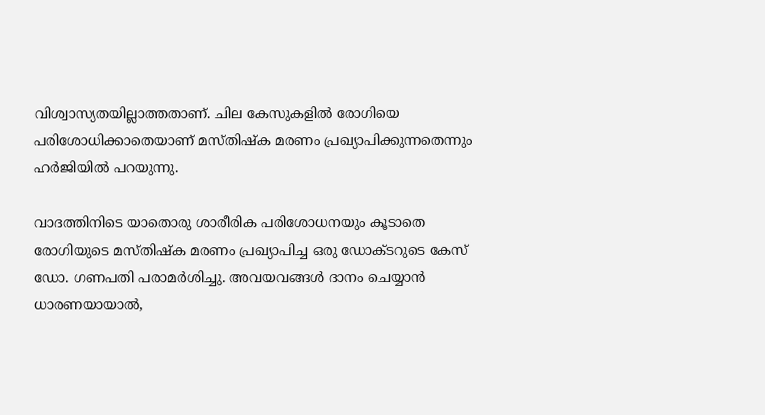വിശ്വാസ്യതയില്ലാത്തതാണ്. ചില കേസുകളില്‍ രോഗിയെ പരിശോധിക്കാതെയാണ് മസ്തിഷ്‌ക മരണം പ്രഖ്യാപിക്കുന്നതെന്നും ഹര്‍ജിയില്‍ പറയുന്നു.

വാദത്തിനിടെ യാതൊരു ശാരീരിക പരിശോധനയും കൂടാതെ രോഗിയുടെ മസ്തിഷ്‌ക മരണം പ്രഖ്യാപിച്ച ഒരു ഡോക്ടറുടെ കേസ് ഡോ. ഗണപതി പരാമര്‍ശിച്ചു. അവയവങ്ങള്‍ ദാനം ചെയ്യാന്‍ ധാരണയായാല്‍,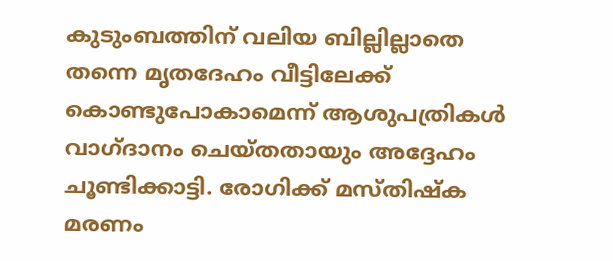കുടുംബത്തിന് വലിയ ബില്ലില്ലാതെ തന്നെ മൃതദേഹം വീട്ടിലേക്ക് കൊണ്ടുപോകാമെന്ന് ആശുപത്രികള്‍ വാഗ്ദാനം ചെയ്തതായും അദ്ദേഹം ചൂണ്ടിക്കാട്ടി. രോഗിക്ക് മസ്തിഷ്‌ക മരണം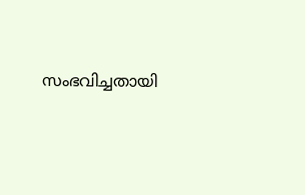സംഭവിച്ചതായി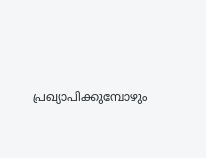പ്രഖ്യാപിക്കുമ്പോഴും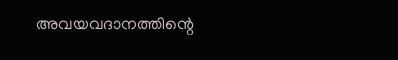അവയവദാനത്തിന്റെ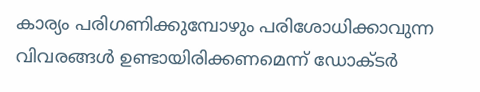കാര്യം പരിഗണിക്കുമ്പോഴും പരിശോധിക്കാവുന്ന വിവരങ്ങള്‍ ഉണ്ടായിരിക്കണമെന്ന് ഡോക്ടര്‍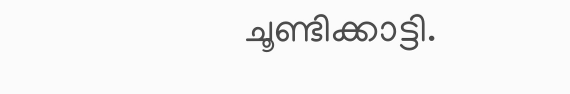ചൂണ്ടിക്കാട്ടി.